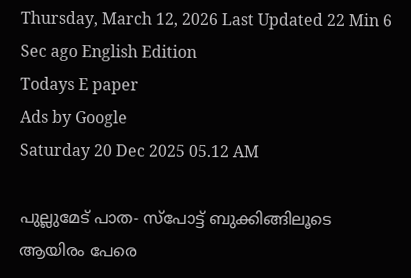Thursday, March 12, 2026 Last Updated 22 Min 6 Sec ago English Edition
Todays E paper
Ads by Google
Saturday 20 Dec 2025 05.12 AM

പുല്ലുമേട്‌ പാത- സ്‌പോട്ട്‌ ബുക്കിങ്ങിലൂടെ ആയിരം പേരെ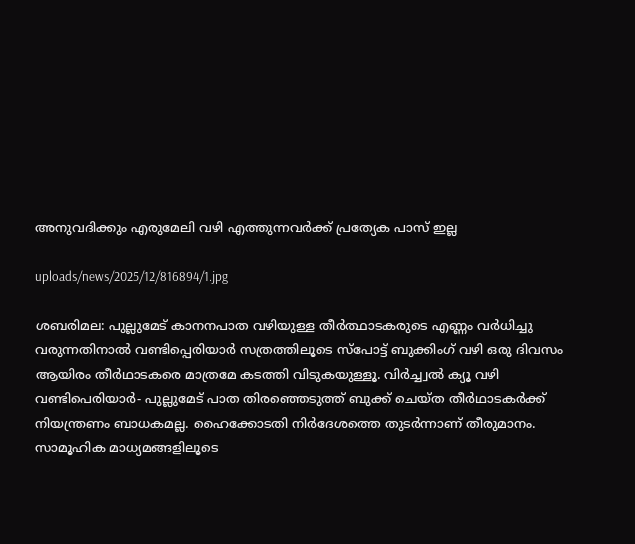അനുവദിക്കും എരുമേലി വഴി എത്തുന്നവര്‍ക്ക്‌ പ്രത്യേക പാസ്‌ ഇല്ല

uploads/news/2025/12/816894/1.jpg

ശബരിമല: പുല്ലുമേട്‌ കാനനപാത വഴിയുള്ള തീര്‍ത്ഥാടകരുടെ എണ്ണം വര്‍ധിച്ചു വരുന്നതിനാല്‍ വണ്ടിപ്പെരിയാര്‍ സത്രത്തിലൂടെ സ്‌പോട്ട്‌ ബുക്കിംഗ്‌ വഴി ഒരു ദിവസം ആയിരം തീര്‍ഥാടകരെ മാത്രമേ കടത്തി വിടുകയുള്ളൂ. വിര്‍ച്ച്വല്‍ ക്യൂ വഴി വണ്ടിപെരിയാര്‍- പുല്ലുമേട്‌ പാത തിരഞ്ഞെടുത്ത്‌ ബുക്ക്‌ ചെയ്‌ത തീര്‍ഥാടകര്‍ക്ക്‌ നിയന്ത്രണം ബാധകമല്ല. ഹൈക്കോടതി നിര്‍ദേശത്തെ തുടര്‍ന്നാണ്‌ തീരുമാനം.
സാമൂഹിക മാധ്യമങ്ങളിലൂടെ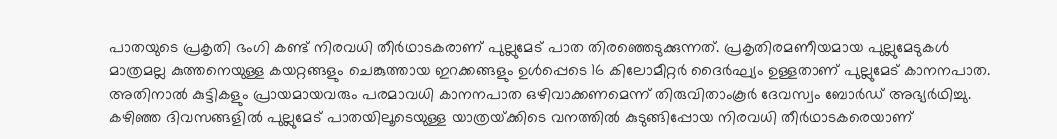പാതയുടെ പ്രകൃതി ഭംഗി കണ്ട്‌ നിരവധി തീര്‍ഥാടകരാണ്‌ പുല്ലുമേട്‌ പാത തിരഞ്ഞെടുക്കുന്നത്‌. പ്രകൃതിരമണീയമായ പുല്ലുമേടുകള്‍ മാത്രമല്ല കുത്തനെയുള്ള കയറ്റങ്ങളും ചെങ്കുത്തായ ഇറക്കങ്ങളും ഉള്‍പ്പെടെ 16 കിലോമീറ്റര്‍ ദൈര്‍ഘ്യം ഉള്ളതാണ്‌ പുല്ലുമേട്‌ കാനനപാത. അതിനാല്‍ കുട്ടികളും പ്രായമായവരും പരമാവധി കാനനപാത ഒഴിവാക്കണമെന്ന്‌ തിരുവിതാംകൂര്‍ ദേവസ്വം ബോര്‍ഡ്‌ അഭ്യര്‍ഥിച്ചു.
കഴിഞ്ഞ ദിവസങ്ങളില്‍ പുല്ലുമേട്‌ പാതയിലൂടെയുള്ള യാത്രയ്‌ക്കിടെ വനത്തില്‍ കുടുങ്ങിപ്പോയ നിരവധി തീര്‍ഥാടകരെയാണ്‌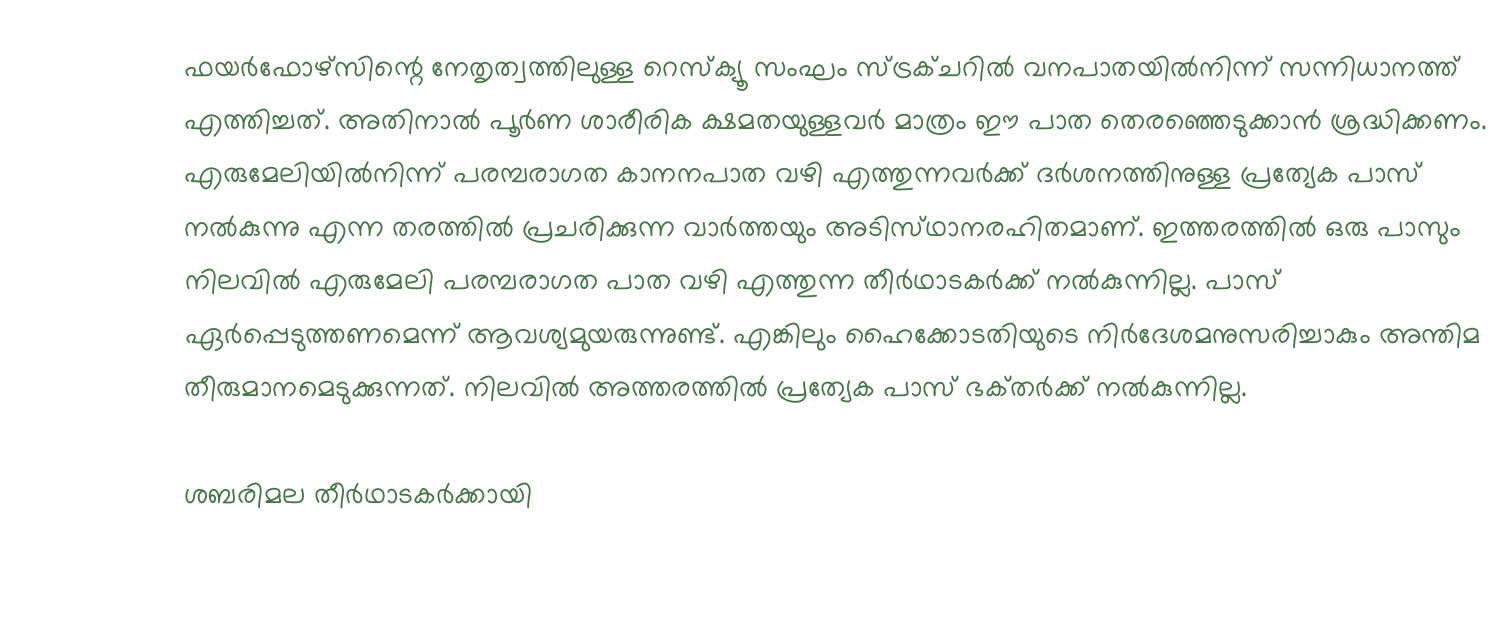ഫയര്‍ഫോഴ്‌സിന്റെ നേതൃത്വത്തിലുള്ള റെസ്‌ക്യൂ സംഘം സ്‌ട്രക്‌ചറില്‍ വനപാതയില്‍നിന്ന്‌ സന്നിധാനത്ത്‌ എത്തിച്ചത്‌. അതിനാല്‍ പൂര്‍ണ ശാരീരിക ക്ഷമതയുള്ളവര്‍ മാത്രം ഈ പാത തെരഞ്ഞെടുക്കാന്‍ ശ്രദ്ധിക്കണം.
എരുമേലിയില്‍നിന്ന്‌ പരമ്പരാഗത കാനനപാത വഴി എത്തുന്നവര്‍ക്ക്‌ ദര്‍ശനത്തിനുള്ള പ്രത്യേക പാസ്‌ നല്‍കുന്നു എന്ന തരത്തില്‍ പ്രചരിക്കുന്ന വാര്‍ത്തയും അടിസ്‌ഥാനരഹിതമാണ്‌. ഇത്തരത്തില്‍ ഒരു പാസും നിലവില്‍ എരുമേലി പരമ്പരാഗത പാത വഴി എത്തുന്ന തീര്‍ഥാടകര്‍ക്ക്‌ നല്‍കുന്നില്ല. പാസ്‌ ഏര്‍പ്പെടുത്തണമെന്ന്‌ ആവശ്യമുയരുന്നുണ്ട്‌. എങ്കിലും ഹൈക്കോടതിയുടെ നിര്‍ദേശമനുസരിച്ചാകും അന്തിമ തീരുമാനമെടുക്കുന്നത്‌. നിലവില്‍ അത്തരത്തില്‍ പ്രത്യേക പാസ്‌ ഭക്‌തര്‍ക്ക്‌ നല്‍കുന്നില്ല.

ശബരിമല തീര്‍ഥാടകര്‍ക്കായി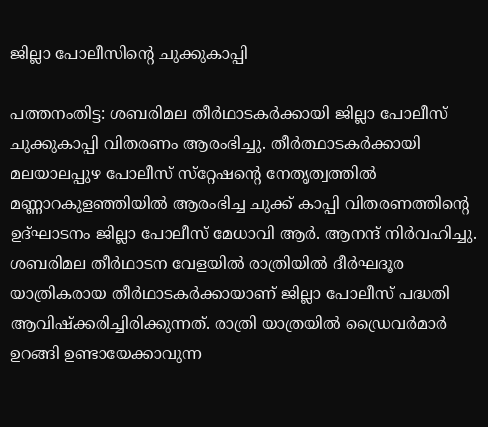ജില്ലാ പോലീസിന്റെ ചുക്കുകാപ്പി

പത്തനംതിട്ട: ശബരിമല തീര്‍ഥാടകര്‍ക്കായി ജില്ലാ പോലീസ്‌ ചുക്കുകാപ്പി വിതരണം ആരംഭിച്ചു. തീര്‍ത്ഥാടകര്‍ക്കായി മലയാലപ്പുഴ പോലീസ്‌ സ്‌റ്റേഷന്റെ നേതൃത്വത്തില്‍ മണ്ണാറകുളഞ്ഞിയില്‍ ആരംഭിച്ച ചുക്ക്‌ കാപ്പി വിതരണത്തിന്റെ ഉദ്‌ഘാടനം ജില്ലാ പോലീസ്‌ മേധാവി ആര്‍. ആനന്ദ്‌ നിര്‍വഹിച്ചു. ശബരിമല തീര്‍ഥാടന വേളയില്‍ രാത്രിയില്‍ ദീര്‍ഘദൂര യാത്രികരായ തീര്‍ഥാടകര്‍ക്കായാണ്‌ ജില്ലാ പോലീസ്‌ പദ്ധതി ആവിഷ്‌ക്കരിച്ചിരിക്കുന്നത്‌. രാത്രി യാത്രയില്‍ ഡ്രൈവര്‍മാര്‍ ഉറങ്ങി ഉണ്ടായേക്കാവുന്ന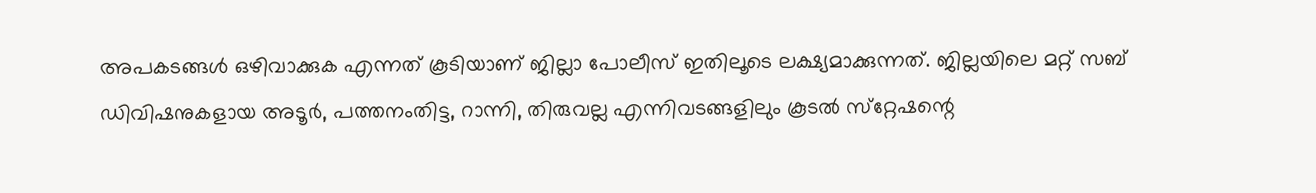അപകടങ്ങള്‍ ഒഴിവാക്കുക എന്നത്‌ കൂടിയാണ്‌ ജില്ലാ പോലീസ്‌ ഇതിലൂടെ ലക്ഷ്യമാക്കുന്നത്‌. ജില്ലയിലെ മറ്റ്‌ സബ്‌ ഡിവിഷനുകളായ അടൂര്‍, പത്തനംതിട്ട, റാന്നി, തിരുവല്ല എന്നിവടങ്ങളിലും കൂടല്‍ സ്‌റ്റേഷന്റെ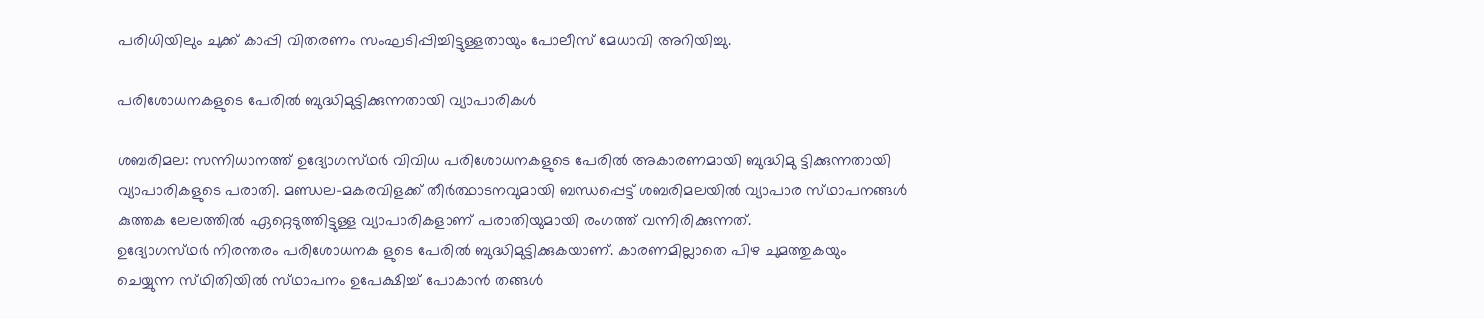പരിധിയിലും ചുക്ക്‌ കാപ്പി വിതരണം സംഘടിപ്പിച്ചിട്ടുള്ളതായും പോലീസ്‌ മേധാവി അറിയിച്ചു.

പരിശോധനകളുടെ പേരില്‍ ബുദ്ധിമുട്ടിക്കുന്നതായി വ്യാപാരികള്‍

ശബരിമല: സന്നിധാനത്ത്‌ ഉദ്യോഗസ്‌ഥര്‍ വിവിധ പരിശോധനകളുടെ പേരില്‍ അകാരണമായി ബുദ്ധിമു ട്ടിക്കുന്നതായി വ്യാപാരികളുടെ പരാതി. മണ്ഡല-മകരവിളക്ക്‌ തീര്‍ത്ഥാടനവുമായി ബന്ധപ്പെട്ട്‌ ശബരിമലയില്‍ വ്യാപാര സ്‌ഥാപനങ്ങള്‍ കുത്തക ലേലത്തില്‍ ഏറ്റെടുത്തിട്ടുള്ള വ്യാപാരികളാണ്‌ പരാതിയുമായി രംഗത്ത്‌ വന്നിരിക്കുന്നത്‌.
ഉദ്യോഗസ്‌ഥര്‍ നിരന്തരം പരിശോധനക ളുടെ പേരില്‍ ബുദ്ധിമുട്ടിക്കുകയാണ്‌. കാരണമില്ലാതെ പിഴ ചുമത്തുകയും ചെയ്യുന്ന സ്‌ഥിതിയില്‍ സ്‌ഥാപനം ഉപേക്ഷിച്ച്‌ പോകാന്‍ തങ്ങള്‍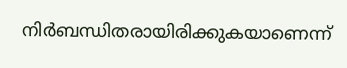നിര്‍ബന്ധിതരായിരിക്കുകയാണെന്ന്‌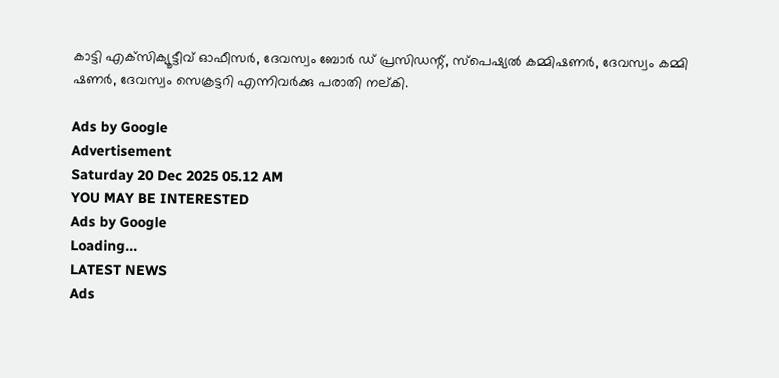കാട്ടി എക്‌സിക്യൂട്ടീവ്‌ ഓഫീസര്‍, ദേവസ്വം ബോര്‍ ഡ്‌ പ്രസിഡന്റ്‌, സ്‌പെഷ്യല്‍ കമ്മിഷണര്‍, ദേവസ്വം കമ്മി ഷണര്‍, ദേവസ്വം സെക്രട്ടറി എന്നിവര്‍ക്കു പരാതി നല്‌കി.

Ads by Google
Advertisement
Saturday 20 Dec 2025 05.12 AM
YOU MAY BE INTERESTED
Ads by Google
Loading...
LATEST NEWS
Ads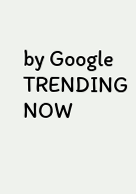by Google
TRENDING NOW